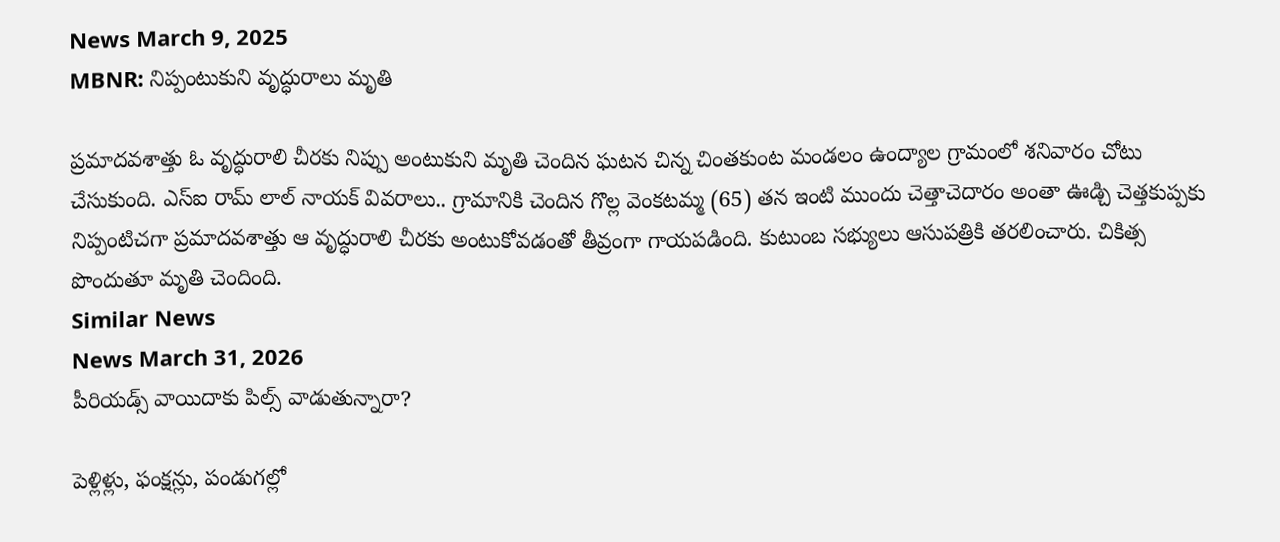News March 9, 2025
MBNR: నిప్పంటుకుని వృద్ధురాలు మృతి

ప్రమాదవశాత్తు ఓ వృద్ధురాలి చీరకు నిప్పు అంటుకుని మృతి చెందిన ఘటన చిన్న చింతకుంట మండలం ఉంద్యాల గ్రామంలో శనివారం చోటు చేసుకుంది. ఎస్ఐ రామ్ లాల్ నాయక్ వివరాలు.. గ్రామానికి చెందిన గొల్ల వెంకటమ్మ (65) తన ఇంటి ముందు చెత్తాచెదారం అంతా ఊడ్చి చెత్తకుప్పకు నిప్పంటిచగా ప్రమాదవశాత్తు ఆ వృద్ధురాలి చీరకు అంటుకోవడంతో తీవ్రంగా గాయపడింది. కుటుంబ సభ్యులు ఆసుపత్రికి తరలించారు. చికిత్స పొందుతూ మృతి చెందింది.
Similar News
News March 31, 2026
పీరియడ్స్ వాయిదాకు పిల్స్ వాడుతున్నారా?

పెళ్లిళ్లు, ఫంక్షన్లు, పండుగల్లో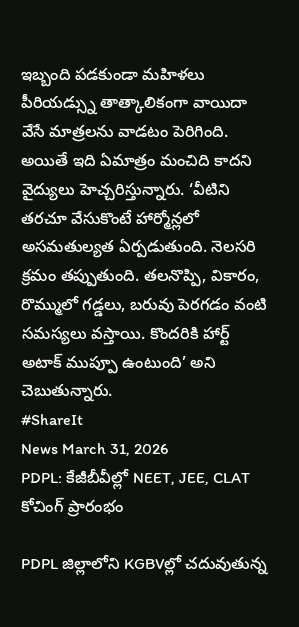ఇబ్బంది పడకుండా మహిళలు పీరియడ్స్ను తాత్కాలికంగా వాయిదా వేసే మాత్రలను వాడటం పెరిగింది. అయితే ఇది ఏమాత్రం మంచిది కాదని వైద్యులు హెచ్చరిస్తున్నారు. ‘వీటిని తరచూ వేసుకొంటే హార్మోన్లలో అసమతుల్యత ఏర్పడుతుంది. నెలసరి క్రమం తప్పుతుంది. తలనొప్పి, వికారం, రొమ్ములో గడ్డలు, బరువు పెరగడం వంటి సమస్యలు వస్తాయి. కొందరికి హార్ట్ అటాక్ ముప్పూ ఉంటుంది’ అని చెబుతున్నారు.
#ShareIt
News March 31, 2026
PDPL: కేజీబీవీల్లో NEET, JEE, CLAT కోచింగ్ ప్రారంభం

PDPL జిల్లాలోని KGBVల్లో చదువుతున్న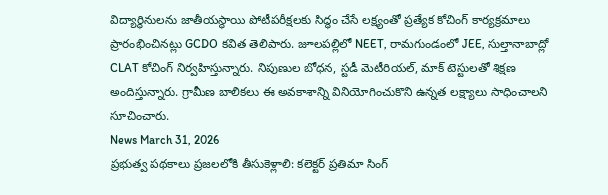విద్యార్థినులను జాతీయస్థాయి పోటీపరీక్షలకు సిద్ధం చేసే లక్ష్యంతో ప్రత్యేక కోచింగ్ కార్యక్రమాలు ప్రారంభించినట్లు GCDO కవిత తెలిపారు. జూలపల్లిలో NEET, రామగుండంలో JEE, సుల్తానాబాద్లో CLAT కోచింగ్ నిర్వహిస్తున్నారు. నిపుణుల బోధన, స్టడీ మెటీరియల్, మాక్ టెస్టులతో శిక్షణ అందిస్తున్నారు. గ్రామీణ బాలికలు ఈ అవకాశాన్ని వినియోగించుకొని ఉన్నత లక్ష్యాలు సాధించాలని సూచించారు.
News March 31, 2026
ప్రభుత్వ పథకాలు ప్రజలలోకి తీసుకెళ్లాలి: కలెక్టర్ ప్రతిమా సింగ్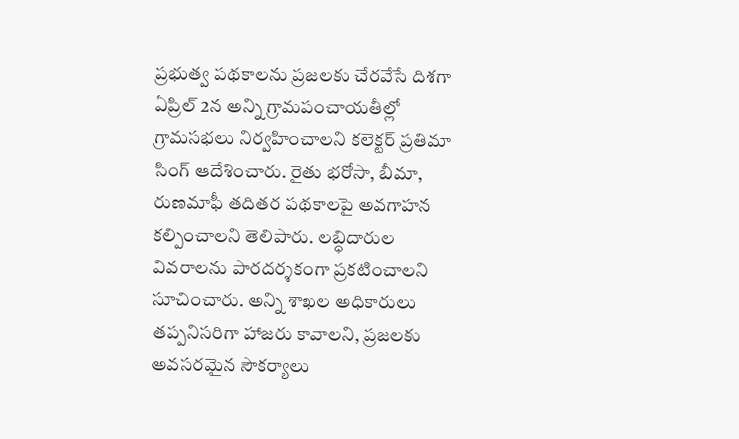ప్రభుత్వ పథకాలను ప్రజలకు చేరవేసే దిశగా ఏప్రిల్ 2న అన్ని గ్రామపంచాయతీల్లో గ్రామసభలు నిర్వహించాలని కలెక్టర్ ప్రతిమా సింగ్ ఆదేశించారు. రైతు భరోసా, బీమా, రుణమాఫీ తదితర పథకాలపై అవగాహన కల్పించాలని తెలిపారు. లబ్ధిదారుల వివరాలను పారదర్శకంగా ప్రకటించాలని సూచించారు. అన్ని శాఖల అధికారులు తప్పనిసరిగా హాజరు కావాలని, ప్రజలకు అవసరమైన సౌకర్యాలు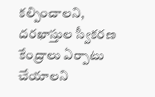కల్పించాలని, దరఖాస్తుల స్వీకరణ కేంద్రాలు ఏర్పాటు చేయాలని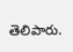తెలిపారు.